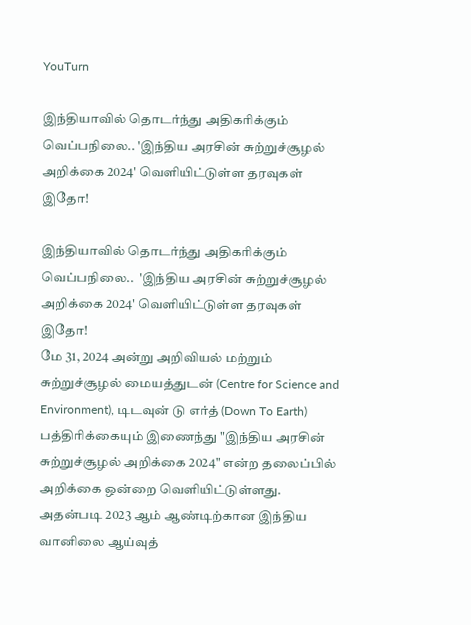YouTurn

இந்தியாவில் தொடர்ந்து அதிகரிக்கும் வெப்பநிலை.. 'இந்திய அரசின் சுற்றுச்சூழல் அறிக்கை 2024' வெளியிட்டுள்ள தரவுகள் இதோ!

இந்தியாவில் தொடர்ந்து அதிகரிக்கும் வெப்பநிலை..  'இந்திய அரசின் சுற்றுச்சூழல் அறிக்கை 2024' வெளியிட்டுள்ள தரவுகள் இதோ!
மே 31, 2024 அன்று அறிவியல் மற்றும் சுற்றுச்சூழல் மையத்துடன் (Centre for Science and Environment), டிடவுன் டு எர்த் (Down To Earth) பத்திரிக்கையும் இணைந்து "இந்திய அரசின் சுற்றுச்சூழல் அறிக்கை 2024" என்ற தலைப்பில் அறிக்கை ஒன்றை வெளியிட்டுள்ளது. அதன்படி 2023 ஆம் ஆண்டிற்கான இந்திய வானிலை ஆய்வுத்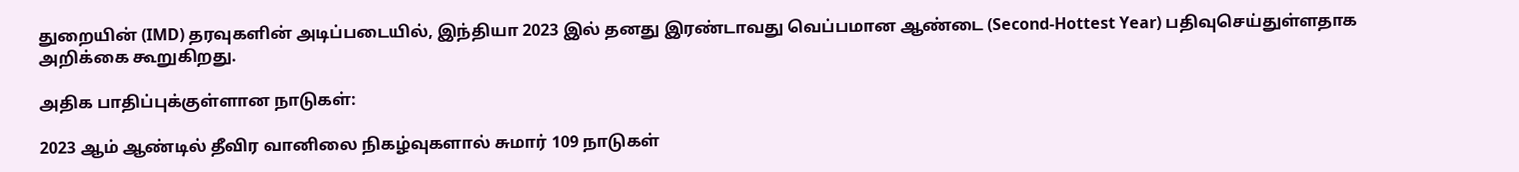துறையின் (IMD) தரவுகளின் அடிப்படையில், இந்தியா 2023 இல் தனது இரண்டாவது வெப்பமான ஆண்டை (Second-Hottest Year) பதிவுசெய்துள்ளதாக அறிக்கை கூறுகிறது.

அதிக பாதிப்புக்குள்ளான நாடுகள்:

2023 ஆம் ஆண்டில் தீவிர வானிலை நிகழ்வுகளால் சுமார் 109 நாடுகள்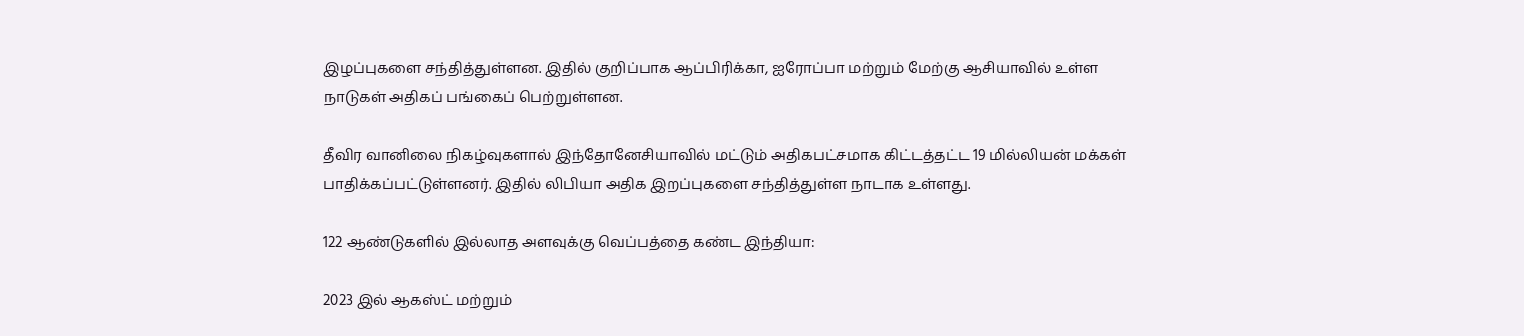இழப்புகளை சந்தித்துள்ளன. இதில் குறிப்பாக ஆப்பிரிக்கா, ஐரோப்பா மற்றும் மேற்கு ஆசியாவில் உள்ள நாடுகள் அதிகப் பங்கைப் பெற்றுள்ளன.

தீவிர வானிலை நிகழ்வுகளால் இந்தோனேசியாவில் மட்டும் அதிகபட்சமாக கிட்டத்தட்ட 19 மில்லியன் மக்கள் பாதிக்கப்பட்டுள்ளனர். இதில் லிபியா அதிக இறப்புகளை சந்தித்துள்ள நாடாக உள்ளது.

122 ஆண்டுகளில் இல்லாத அளவுக்கு வெப்பத்தை கண்ட இந்தியா:

2023 இல் ஆகஸ்ட் மற்றும்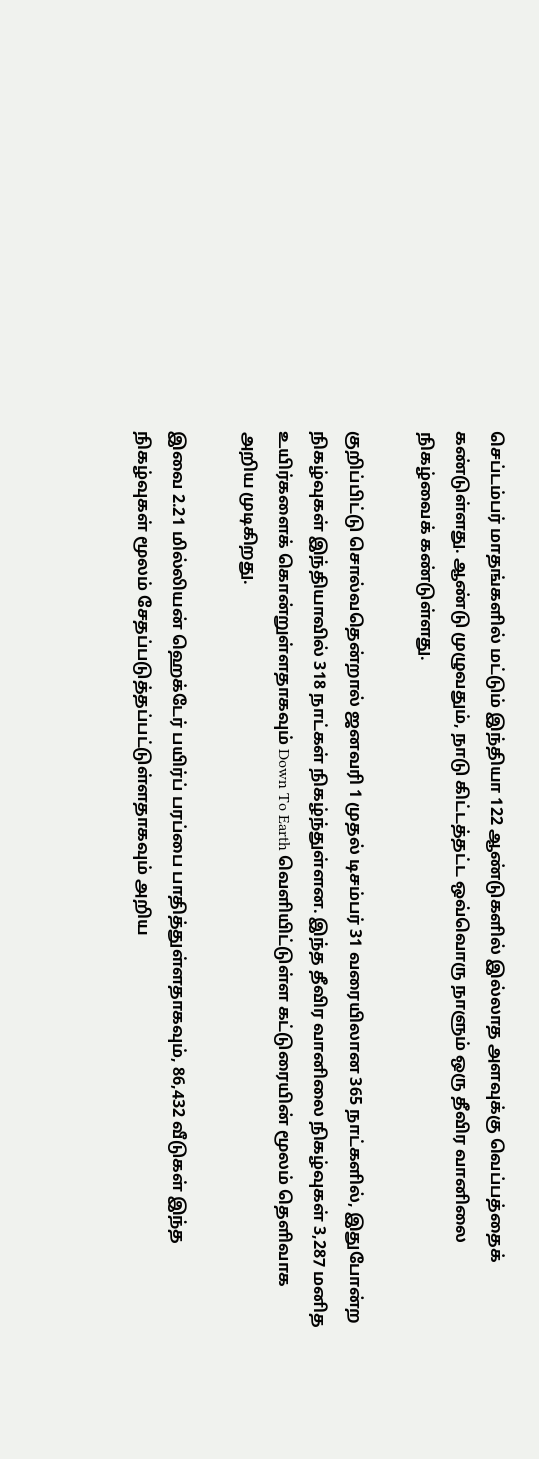செப்டம்பர் மாதங்களில் மட்டும் இந்தியா 122 ஆண்டுகளில் இல்லாத அளவுக்கு வெப்பத்தைக் கண்டுள்ளது. ஆண்டு முழுவதும், நாடு கிட்டத்தட்ட ஒவ்வொரு நாளும் ஒரு தீவிர வானிலை நிகழ்வைக் கண்டுள்ளது.

குறிப்பிட்டு சொல்வதென்றால் ஜனவரி 1 முதல் டிசம்பர் 31 வரையிலான 365 நாட்களில், இதுபோன்ற நிகழ்வுகள் இந்தியாவில் 318 நாட்கள் நிகழ்ந்துள்ளன. இந்த தீவிர வானிலை நிகழ்வுகள் 3,287 மனித உயிர்களைக் கொன்றுள்ளதாகவும் Down To Earth வெளியிட்டுள்ள கட்டுரையின் மூலம் தெளிவாக அறிய முடிகிறது.

இவை 2.21 மில்லியன் ஹெக்டேர் பயிர்ப் பரப்பை பாதித்துள்ளதாகவும், 86,432 வீடுகள் இந்த நிகழ்வுகள் மூலம் சேதப்படுத்தப்பட்டுள்ளதாகவும் அறிய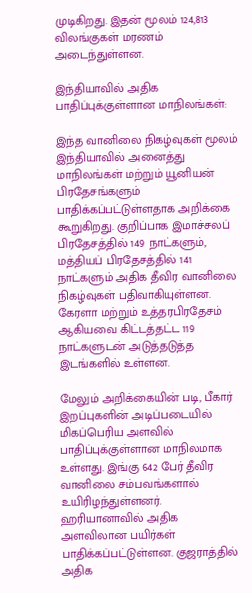முடிகிறது. இதன் மூலம் 124,813 விலங்குகள் மரணம் அடைந்துள்ளன.

இந்தியாவில் அதிக பாதிப்புக்குள்ளான மாநிலங்கள்:

இந்த வானிலை நிகழ்வுகள் மூலம் இந்தியாவில் அனைத்து மாநிலங்கள் மற்றும் யூனியன் பிரதேசங்களும் பாதிக்கப்பட்டுள்ளதாக அறிக்கை கூறுகிறது. குறிப்பாக இமாச்சலப் பிரதேசத்தில் 149 நாட்களும், மத்தியப் பிரதேசத்தில் 141 நாட்களும் அதிக தீவிர வானிலை நிகழ்வுகள் பதிவாகியுள்ளன. கேரளா மற்றும் உத்தரபிரதேசம் ஆகியவை கிட்டத்தட்ட 119 நாட்களுடன் அடுத்தடுத்த இடங்களில் உள்ளன.

மேலும் அறிக்கையின் படி, பீகார் இறப்புகளின் அடிப்படையில் மிகப்பெரிய அளவில் பாதிப்புக்குள்ளான மாநிலமாக உள்ளது. இங்கு 642 பேர் தீவிர வானிலை சம்பவங்களால் உயிரிழந்துள்ளனர். ஹரியானாவில் அதிக அளவிலான பயிர்கள் பாதிக்கப்பட்டுள்ளன. குஜராத்தில் அதிக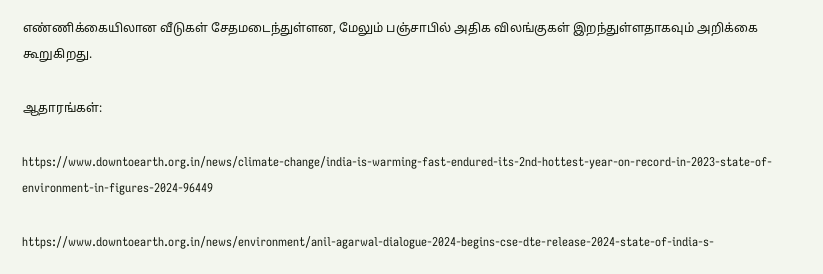எண்ணிக்கையிலான வீடுகள் சேதமடைந்துள்ளன, மேலும் பஞ்சாபில் அதிக விலங்குகள் இறந்துள்ளதாகவும் அறிக்கை கூறுகிறது.

ஆதாரங்கள்:

https://www.downtoearth.org.in/news/climate-change/india-is-warming-fast-endured-its-2nd-hottest-year-on-record-in-2023-state-of-environment-in-figures-2024-96449

https://www.downtoearth.org.in/news/environment/anil-agarwal-dialogue-2024-begins-cse-dte-release-2024-state-of-india-s-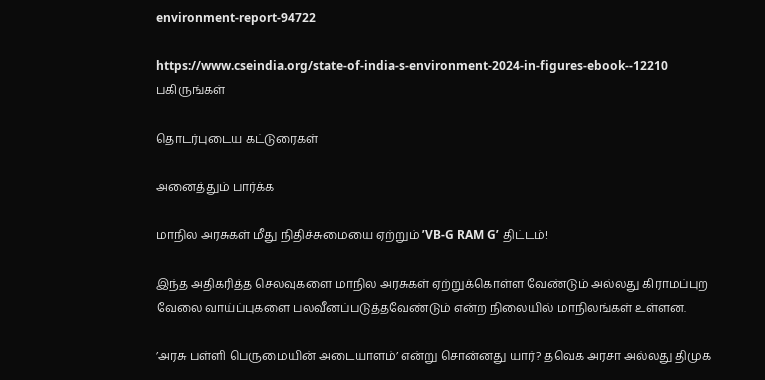environment-report-94722

https://www.cseindia.org/state-of-india-s-environment-2024-in-figures-ebook--12210
பகிருங்கள்

தொடர்புடைய கட்டுரைகள்

அனைத்தும் பார்க்க

மாநில அரசுகள் மீது நிதிச்சுமையை ஏற்றும் ’VB-G RAM G’ திட்டம்!

இந்த அதிகரித்த செலவுகளை மாநில அரசுகள் ஏற்றுக்கொள்ள வேண்டும் அல்லது கிராமப்புற வேலை வாய்ப்புகளை பலவீனப்படுத்தவேண்டும் என்ற நிலையில் மாநிலங்கள் உள்ளன.

’அரசு பள்ளி பெருமையின் அடையாளம்’ என்று சொன்னது யார்? தவெக அரசா அல்லது திமுக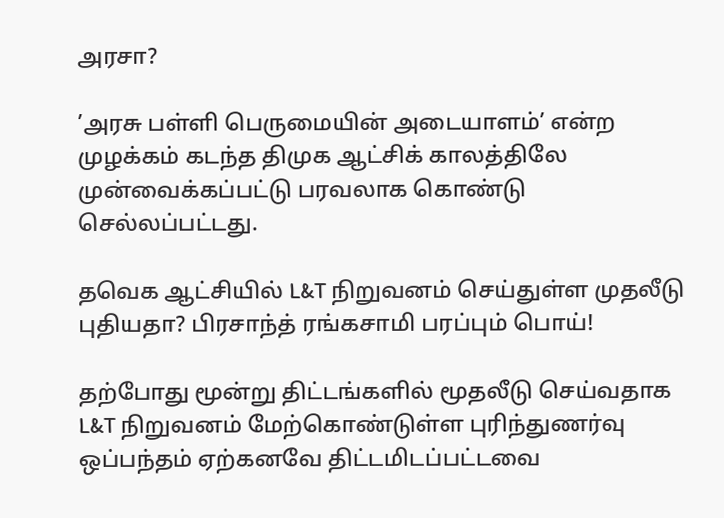அரசா?

’அரசு பள்ளி பெருமையின் அடையாளம்’ என்ற முழக்கம் கடந்த திமுக ஆட்சிக் காலத்திலே முன்வைக்கப்பட்டு பரவலாக கொண்டு செல்லப்பட்டது.

தவெக ஆட்சியில் L&T நிறுவனம் செய்துள்ள முதலீடு புதியதா? பிரசாந்த் ரங்கசாமி பரப்பும் பொய்!

தற்போது மூன்று திட்டங்களில் மூதலீடு செய்வதாக L&T நிறுவனம் மேற்கொண்டுள்ள புரிந்துணர்வு ஒப்பந்தம் ஏற்கனவே திட்டமிடப்பட்டவை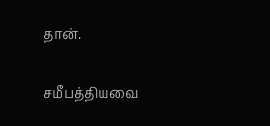தான்.

சமீபத்தியவை